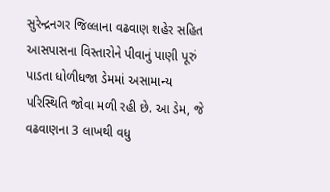સુરેન્દ્રનગર જિલ્લાના વઢવાણ શહેર સહિત આસપાસના વિસ્તારોને પીવાનું પાણી પૂરું પાડતા ધોળીધજા ડેમમાં અસામાન્ય પરિસ્થિતિ જોવા મળી રહી છે. આ ડેમ, જે વઢવાણના 3 લાખથી વધુ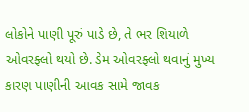લોકોને પાણી પૂરું પાડે છે, તે ભર શિયાળે ઓવરફ્લો થયો છે. ડેમ ઓવરફ્લો થવાનું મુખ્ય કારણ પાણીની આવક સામે જાવક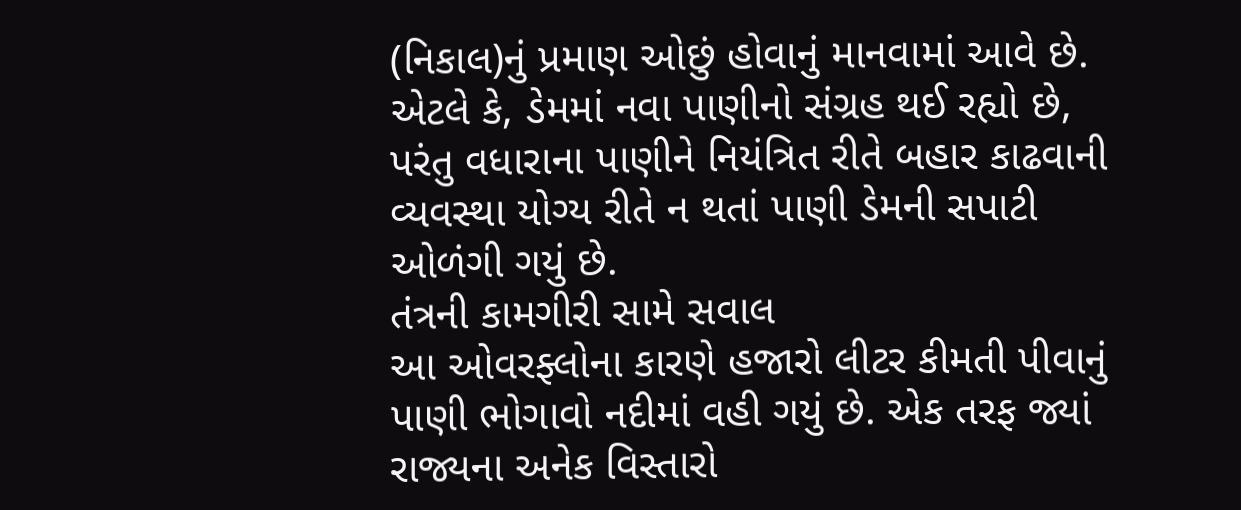(નિકાલ)નું પ્રમાણ ઓછું હોવાનું માનવામાં આવે છે. એટલે કે, ડેમમાં નવા પાણીનો સંગ્રહ થઈ રહ્યો છે, પરંતુ વધારાના પાણીને નિયંત્રિત રીતે બહાર કાઢવાની વ્યવસ્થા યોગ્ય રીતે ન થતાં પાણી ડેમની સપાટી ઓળંગી ગયું છે.
તંત્રની કામગીરી સામે સવાલ
આ ઓવરફ્લોના કારણે હજારો લીટર કીમતી પીવાનું પાણી ભોગાવો નદીમાં વહી ગયું છે. એક તરફ જ્યાં રાજ્યના અનેક વિસ્તારો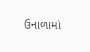ઉનાળામાં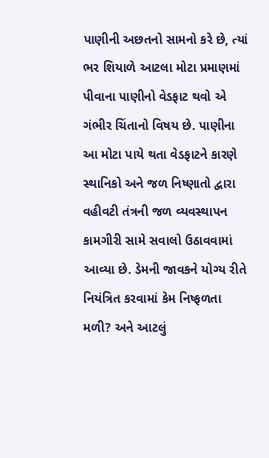પાણીની અછતનો સામનો કરે છે, ત્યાં ભર શિયાળે આટલા મોટા પ્રમાણમાં પીવાના પાણીનો વેડફાટ થવો એ ગંભીર ચિંતાનો વિષય છે. પાણીના આ મોટા પાયે થતા વેડફાટને કારણે સ્થાનિકો અને જળ નિષ્ણાતો દ્વારા વહીવટી તંત્રની જળ વ્યવસ્થાપન કામગીરી સામે સવાલો ઉઠાવવામાં આવ્યા છે. ડેમની જાવકને યોગ્ય રીતે નિયંત્રિત કરવામાં કેમ નિષ્ફળતા મળી? અને આટલું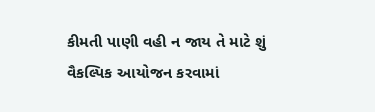કીમતી પાણી વહી ન જાય તે માટે શું વૈકલ્પિક આયોજન કરવામાં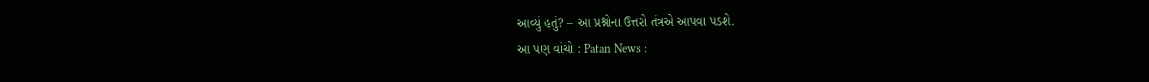આવ્યું હતું? – આ પ્રશ્નોના ઉત્તરો તંત્રએ આપવા પડશે.
આ પણ વાંચો : Patan News :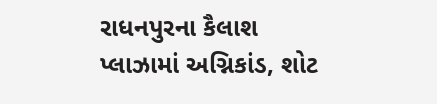રાધનપુરના કૈલાશ પ્લાઝામાં અગ્નિકાંડ, શોટ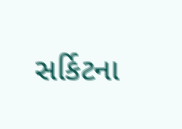સર્કિટના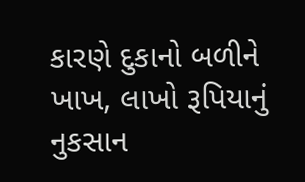કારણે દુકાનો બળીને ખાખ, લાખો રૂપિયાનું નુકસાન